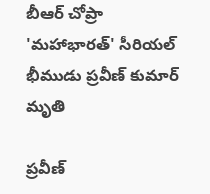బీఆర్ చోప్రా 'మహాభారత్' సీరియల్ భీముడు ప్రవీణ్ కుమార్ మృతి

ప్రవీణ్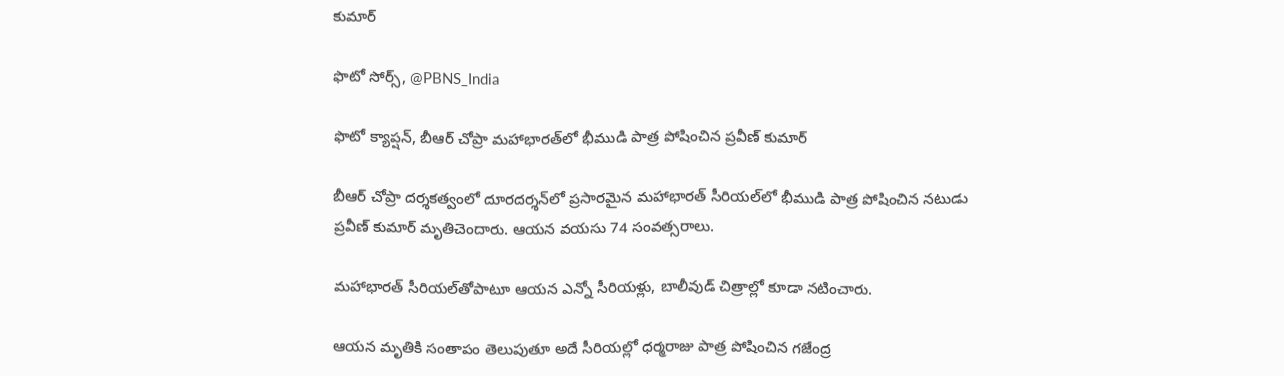కుమార్

ఫొటో సోర్స్, @PBNS_India

ఫొటో క్యాప్షన్, బీఆర్ చోప్రా మహాభారత్‌లో భీముడి పాత్ర పోషించిన ప్రవీణ్ కుమార్

బీఆర్ చోప్రా దర్శకత్వంలో దూరదర్శన్‌లో ప్రసారమైన మహాభారత్ సీరియల్‌లో భీముడి పాత్ర పోషించిన నటుడు ప్రవీణ్ కుమార్ మృతిచెందారు. ఆయన వయసు 74 సంవత్సరాలు.

మహాభారత్ సీరియల్‌తోపాటూ ఆయన ఎన్నో సీరియళ్లు, బాలీవుడ్ చిత్రాల్లో కూడా నటించారు.

ఆయన మృతికి సంతాపం తెలుపుతూ అదే సీరియల్లో ధర్మరాజు పాత్ర పోషించిన గజేంద్ర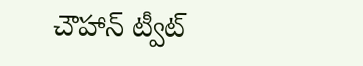చౌహాన్ ట్వీట్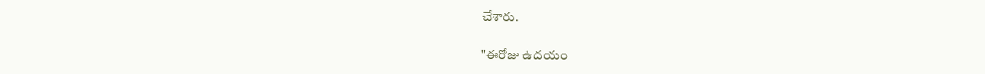చేశారు.

"ఈరోజు ఉదయం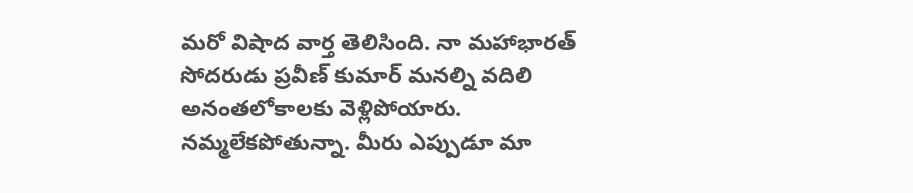మరో విషాద వార్త తెలిసింది. నా మహాభారత్ సోదరుడు ప్రవీణ్ కుమార్ మనల్ని వదిలి అనంతలోకాలకు వెళ్లిపోయారు. నమ్మలేకపోతున్నా. మీరు ఎప్పుడూ మా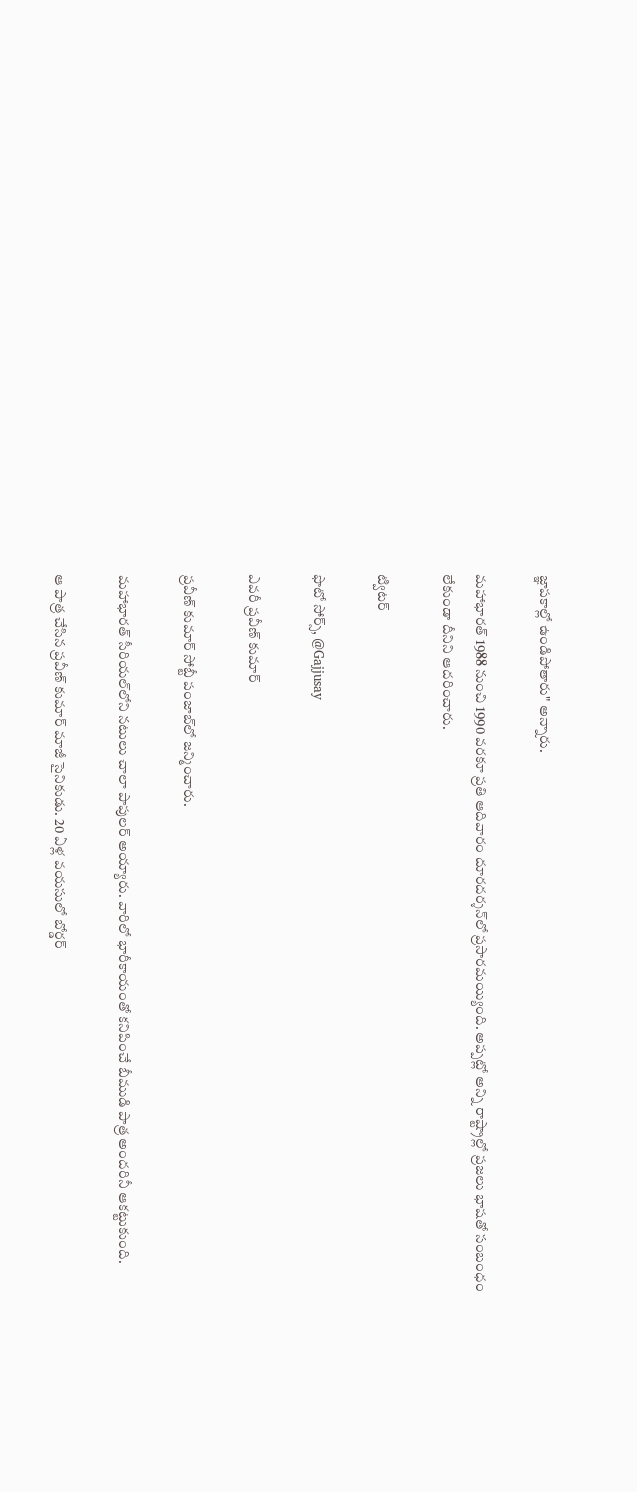జ్ఞాపకాల్లో ఉండిపోతారు" అన్నారు.

మహాభారత్ 1988 నుంచి 1990 వరకూ ప్రతి ఆదివారం దూరదర్శన్‌లో ప్రసారమయ్యింది. అప్పట్లో అన్ని రాష్ట్రాల్లో ప్రజలు భాషతో సంబంధం లేకుండా దీనిని ఆదరించారు.

ట్విటర్

ఫొటో సోర్స్, @Gajjusay

ఎవరీ ప్రవీణ్ కుమార్

ప్రవీణ్ కుమార్ సోబ్టీ పంజాబ్‌లో జన్మించారు.

మహాభారత్ సీరియల్‌లోని నటులు చాలా పాపులర్ అయ్యారు. వారిలో భారీకాయంతో కనిపించే బీముడి పాత్ర అందరినీ ఆకట్టుకుంది.

ఆ పాత్ర చేసిన ప్రవీణ్ కుమార్ మాజీ సైనికుడు. 20 ఏళ్ల వయసులో బోర్డర్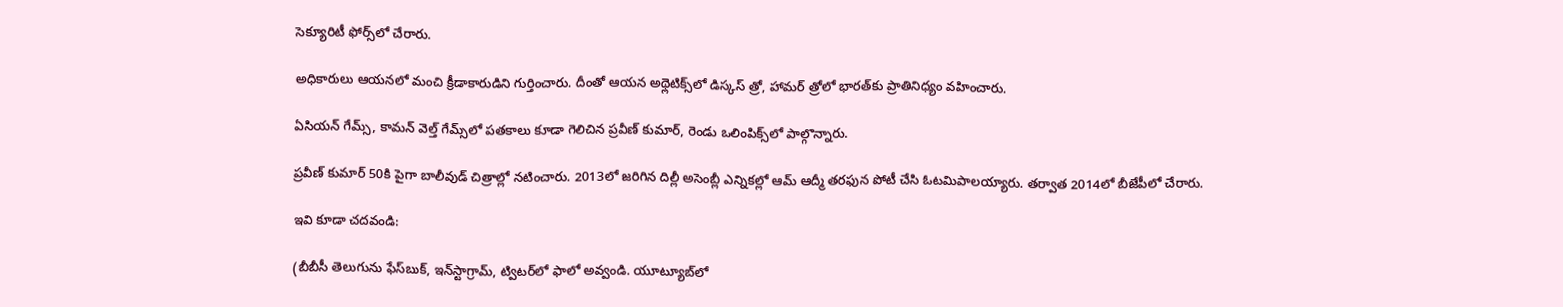సెక్యూరిటీ ఫోర్స్‌లో చేరారు.

అధికారులు ఆయనలో మంచి క్రీడాకారుడిని గుర్తించారు. దీంతో ఆయన అథ్లెటిక్స్‌లో డిస్కస్ త్రో, హామర్ త్రోలో భారత్‌కు ప్రాతినిధ్యం వహించారు.

ఏసియన్ గేమ్స్, కామన్ వెల్త్ గేమ్స్‌లో పతకాలు కూడా గెలిచిన ప్రవీణ్ కుమార్, రెండు ఒలింపిక్స్‌లో పాల్గొన్నారు.

ప్రవీణ్ కుమార్ 50కి పైగా బాలీవుడ్ చిత్రాల్లో నటించారు. 2013లో జరిగిన దిల్లీ అసెంబ్లీ ఎన్నికల్లో ఆమ్ ఆద్మీ తరఫున పోటీ చేసి ఓటమిపాలయ్యారు. తర్వాత 2014లో బీజేపీలో చేరారు.

ఇవి కూడా చదవండి:

(బీబీసీ తెలుగును ఫేస్‌బుక్, ఇన్‌స్టాగ్రామ్‌, ట్విటర్‌లో ఫాలో అవ్వండి. యూట్యూబ్‌లో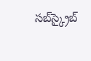సబ్‌స్క్రైబ్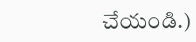చేయండి.)